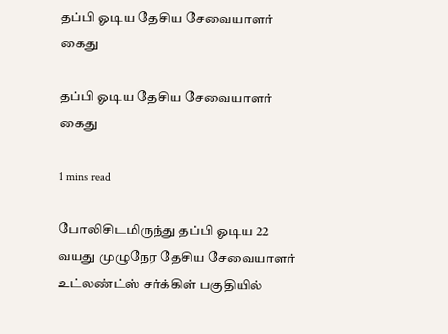தப்பி ஓடிய தேசிய சேவையாளர் கைது

தப்பி ஓடிய தேசிய சேவையாளர் கைது

1 mins read

போலிசிடமிருந்து தப்பி ஓடிய 22 வயது முழுநேர தேசிய சேவையாளர் உட்லண்ட்ஸ் சர்க்கிள் பகுதியில்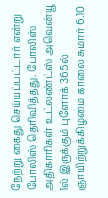நேற்று கைது செய்யப்பட்டார் என்று போலிஸ் தெரிவித்தது. போலிஸ் அதிகாரிகள் உட்லண்ட்ஸ் அவென்யூ 1ல் இருக்கும் புளோக் 365ல் ஞாயிற்றுக்கிழமை காலை சுமார் 6.10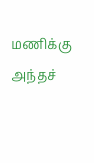மணிக்கு அந்தச்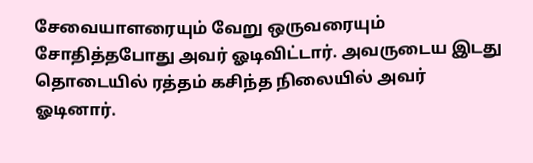சேவையாளரையும் வேறு ஒருவரையும் சோதித்தபோது அவர் ஓடிவிட்டார். அவருடைய இடது தொடையில் ரத்தம் கசிந்த நிலையில் அவர் ஓடினார்.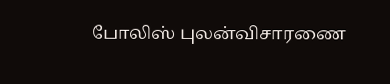போலிஸ் புலன்விசாரணை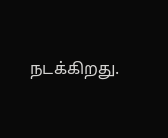நடக்கிறது.